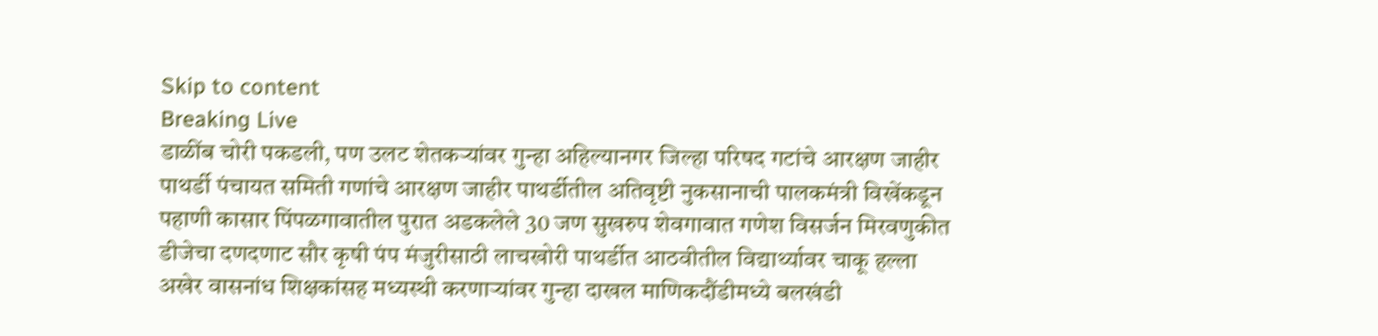Skip to content
Breaking Live
डाळींब चोरी पकडली, पण उलट शेतकर्‍यांवर गुन्हा अहिल्यानगर जिल्हा परिषद गटांचे आरक्षण जाहीर पाथर्डी पंचायत समिती गणांचे आरक्षण जाहीर पाथर्डीतील अतिवृष्टी नुकसानाची पालकमंत्री विखेंकडून पहाणी कासार पिंपळगावातील पुरात अडकलेले 30 जण सुखरुप शेवगावात गणेश विसर्जन मिरवणुकीत डीजेचा दणदणाट सौर कृषी पंप मंजुरीसाठी लाचखोरी पाथर्डीत आठवीतील विद्यार्थ्यावर चाकू हल्ला अखेर वासनांध शिक्षकांसह मध्यस्थी करणार्‍यांवर गुन्हा दाखल माणिकदौंडीमध्ये बलखंडी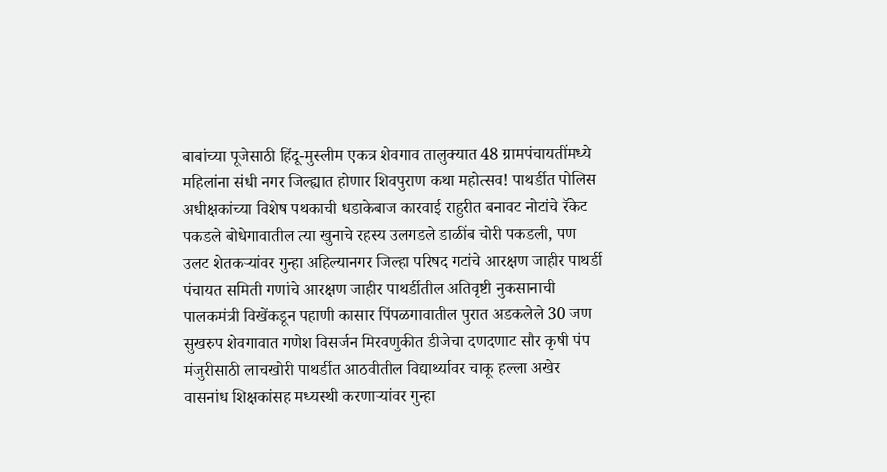बाबांच्या पूजेसाठी हिंदू-मुस्लीम एकत्र शेवगाव तालुक्यात 48 ग्रामपंचायतींमध्ये महिलांना संधी नगर जिल्ह्यात होणार शिवपुराण कथा महोत्सव! पाथर्डीत पोलिस अधीक्षकांच्या विशेष पथकाची धडाकेबाज कारवाई राहुरीत बनावट नोटांचे रॅकेट पकडले बोधेगावातील त्या खुनाचे रहस्य उलगडले डाळींब चोरी पकडली, पण उलट शेतकर्‍यांवर गुन्हा अहिल्यानगर जिल्हा परिषद गटांचे आरक्षण जाहीर पाथर्डी पंचायत समिती गणांचे आरक्षण जाहीर पाथर्डीतील अतिवृष्टी नुकसानाची पालकमंत्री विखेंकडून पहाणी कासार पिंपळगावातील पुरात अडकलेले 30 जण सुखरुप शेवगावात गणेश विसर्जन मिरवणुकीत डीजेचा दणदणाट सौर कृषी पंप मंजुरीसाठी लाचखोरी पाथर्डीत आठवीतील विद्यार्थ्यावर चाकू हल्ला अखेर वासनांध शिक्षकांसह मध्यस्थी करणार्‍यांवर गुन्हा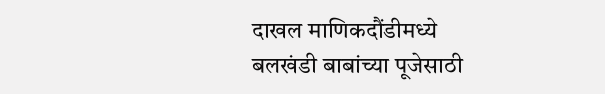दाखल माणिकदौंडीमध्ये बलखंडी बाबांच्या पूजेसाठी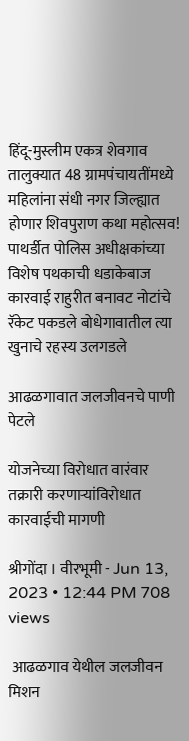हिंदू-मुस्लीम एकत्र शेवगाव तालुक्यात 48 ग्रामपंचायतींमध्ये महिलांना संधी नगर जिल्ह्यात होणार शिवपुराण कथा महोत्सव! पाथर्डीत पोलिस अधीक्षकांच्या विशेष पथकाची धडाकेबाज कारवाई राहुरीत बनावट नोटांचे रॅकेट पकडले बोधेगावातील त्या खुनाचे रहस्य उलगडले

आढळगावात जलजीवनचे पाणी पेटले

योजनेच्या विरोधात वारंवार तक्रारी करणार्‍यांविरोधात कारवाईची मागणी

श्रीगोंदा । वीरभूमी - Jun 13, 2023 • 12:44 PM 708 views

 आढळगाव येथील जलजीवन मिशन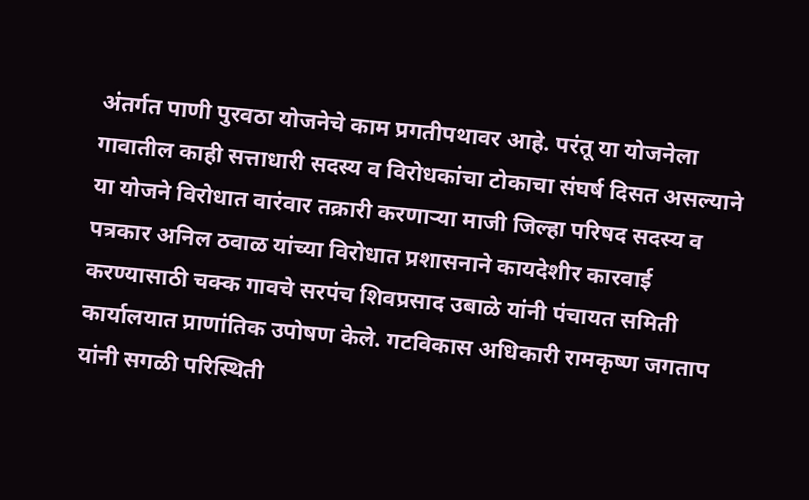अंतर्गत पाणी पुरवठा योजनेचे काम प्रगतीपथावर आहे. परंतू या योजनेला गावातील काही सत्ताधारी सदस्य व विरोधकांचा टोकाचा संघर्ष दिसत असल्याने या योजने विरोधात वारंवार तक्रारी करणार्‍या माजी जिल्हा परिषद सदस्य व पत्रकार अनिल ठवाळ यांच्या विरोधात प्रशासनाने कायदेशीर कारवाई करण्यासाठी चक्क गावचे सरपंच शिवप्रसाद उबाळे यांनी पंचायत समिती कार्यालयात प्राणांतिक उपोषण केले. गटविकास अधिकारी रामकृष्ण जगताप यांनी सगळी परिस्थिती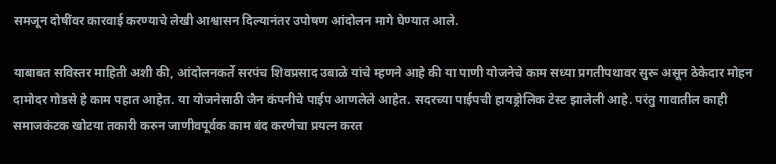समजून दोषींवर कारवाई करण्याचे लेखी आश्वासन दिल्यानंतर उपोषण आंदोलन मागे घेण्यात आले.

याबाबत सविस्तर माहिती अशी की, आंदोलनकर्ते सरपंच शिवप्रसाद उबाळे यांचे म्हणने आहे की या पाणी योजनेचे काम सध्या प्रगतीपथावर सुरू असून ठेकेदार मोहन दामोदर गोडसे हे काम पहात आहेत. या योजनेसाठी जैन कंपनीचे पाईप आणलेले आहेत. सदरच्या पाईपची हायड्रोलिक टेस्ट झालेली आहे. परंतु गावातील काही समाजकंटक खोटया तकारी करुन जाणीवपूर्वक काम बंद करणेचा प्रयत्न करत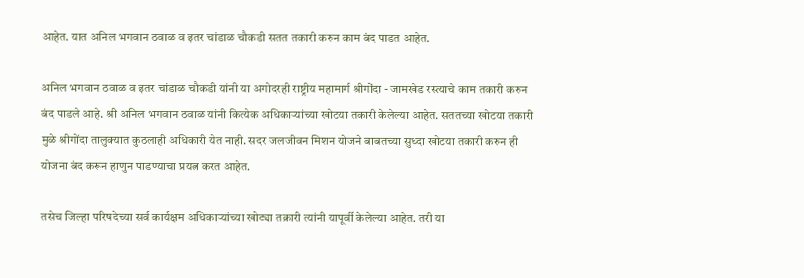आहेत. यात अनिल भगवान ठवाळ व इतर चांडाळ चौकडी सतत तकारी करुन काम बंद पाडत आहेत.

अनिल भगवान ठवाळ व इतर चांडाळ चौकडी यांनी या अगोदरही राष्ट्रीय महामार्ग श्रीगोंदा - जामखेड रस्त्याचे काम तकारी करुन बंद पाडले आहे. श्री अनिल भगवान ठवाळ यांनी कित्येक अधिकार्‍यांच्या खोटया तकारी केलेल्या आहेत. सततच्या खोटया तकारी मुळे श्रीगोंदा तालुक्यात कुठलाही अधिकारी येत नाही. सदर जलजीवन मिशन योजने बाबतच्या सुध्दा खोटया तकारी करुन ही योजना बंद करून हाणुन पाडण्याचा प्रयत्न करत आहेत.

तसेच जिल्हा परिषदेच्या सर्व कार्यक्षम अधिकार्‍यांच्या खोट्या तक्रारी त्यांनी यापूर्वी केलेल्या आहेत. तरी या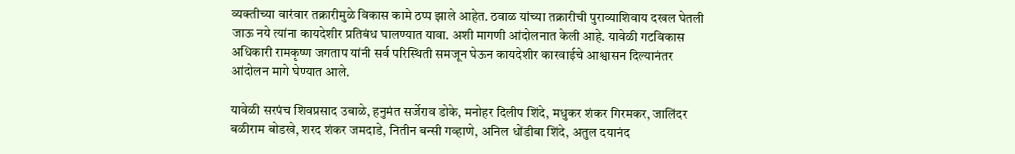व्यक्तीच्या वारंवार तक्रारीमुळे विकास कामे ठप्प झाले आहेत. ठवाळ यांच्या तक्रारीची पुराव्याशिवाय दखल घेतली जाऊ नये त्यांना कायदेशीर प्रतिबंध घालण्यात यावा. अशी मागणी आंदोलनात केली आहे. यावेळी गटविकास अधिकारी रामकृष्ण जगताप यांनी सर्व परिस्थिती समजून घेऊन कायदेशीर कारवाईचे आश्वासन दिल्यानंतर आंदोलन मागे घेण्यात आले.

यावेळी सरपंच शिवप्रसाद उबाळे, हनुमंत सर्जेराव डोके, मनोहर दिलीप शिंदे, मधुकर शंकर गिरमकर, जालिंदर बळीराम बोडखे, शरद शंकर जमदाडे, नितीन बन्सी गव्हाणे, अनिल धोंडीबा शिंदे, अतुल दयानंद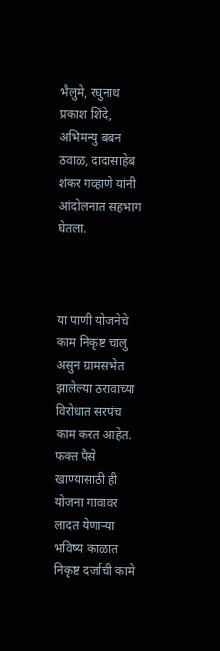भैलुमे, रघुनाथ प्रकाश शिंदे, अभिमन्यु बबन ठवाळ, दादासाहेब शंकर गव्हाणे यांनी आंदोलनात सहभाग घेतला.



या पाणी योजनेचे काम निकृष्ट चालु असुन ग्रामसभेत झालेल्या ठरावाच्या विरोधात सरपंच काम करत आहेत. फक्त पैसे खाण्यासाठी ही योजना गावावर लादत येणार्‍या भविष्य काळात निकृष्ट दर्जाची कामे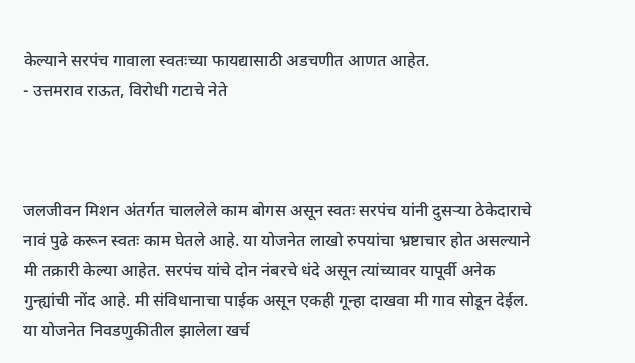केल्याने सरपंच गावाला स्वतःच्या फायद्यासाठी अडचणीत आणत आहेत.
- उत्तमराव राऊत, विरोधी गटाचे नेते



जलजीवन मिशन अंतर्गत चाललेले काम बोगस असून स्वतः सरपंच यांनी दुसर्‍या ठेकेदाराचे नावं पुढे करून स्वतः काम घेतले आहे. या योजनेत लाखो रुपयांचा भ्रष्टाचार होत असल्याने मी तक्रारी केल्या आहेत. सरपंच यांचे दोन नंबरचे धंदे असून त्यांच्यावर यापूर्वी अनेक गुन्ह्यांची नोंद आहे. मी संविधानाचा पाईक असून एकही गून्हा दाखवा मी गाव सोडून देईल. या योजनेत निवडणुकीतील झालेला खर्च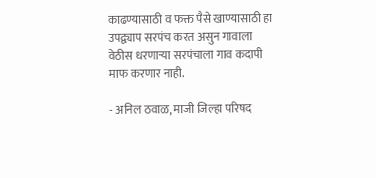काढण्यासाठी व फक्त पैसे खाण्यासाठी हा उपद्व्याप सरपंच करत असुन गावाला वेठीस धरणार्‍या सरपंचाला गाव कदापी माफ करणार नाही.

- अनिल ठवाळ, माजी जिल्हा परिषद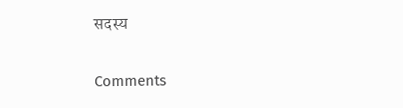सदस्य

Comments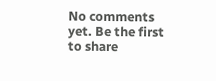No comments yet. Be the first to share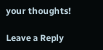your thoughts!

Leave a Reply